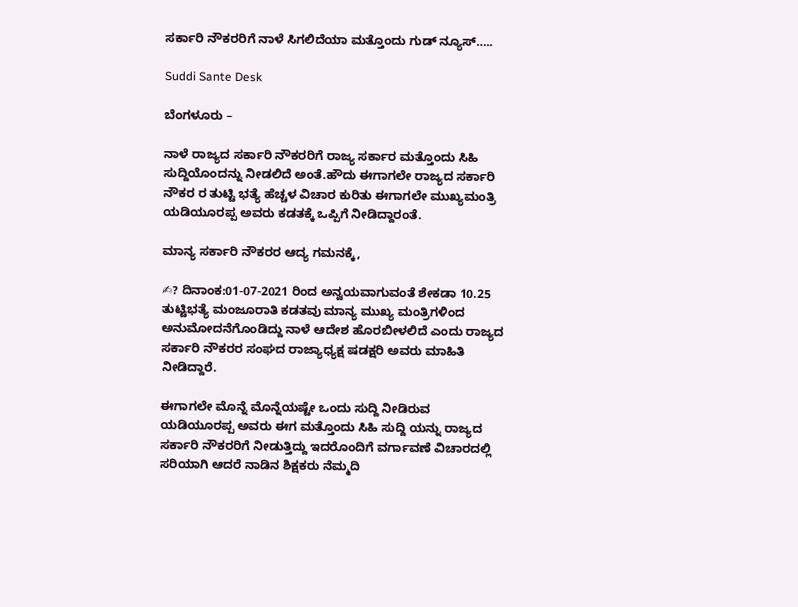ಸರ್ಕಾರಿ ನೌಕರರಿಗೆ ನಾಳೆ ಸಿಗಲಿದೆಯಾ ಮತ್ತೊಂದು ಗುಡ್ ನ್ಯೂಸ್…..

Suddi Sante Desk

ಬೆಂಗಳೂರು –

ನಾಳೆ ರಾಜ್ಯದ ಸರ್ಕಾರಿ ನೌಕರರಿಗೆ ರಾಜ್ಯ ಸರ್ಕಾರ ಮತ್ತೊಂದು ಸಿಹಿ ಸುದ್ದಿಯೊಂದನ್ನು ನೀಡಲಿದೆ ಅಂತೆ‌.ಹೌದು ಈಗಾಗಲೇ ರಾಜ್ಯದ ಸರ್ಕಾರಿ ನೌಕರ ರ ತುಟ್ಟಿ ಭತ್ಯೆ ಹೆಚ್ಚಳ ವಿಚಾರ ಕುರಿತು ಈಗಾಗಲೇ ಮುಖ್ಯಮಂತ್ರಿ ಯಡಿಯೂರಪ್ಪ ಅವರು ಕಡತಕ್ಕೆ ಒಪ್ಪಿಗೆ ನೀಡಿದ್ದಾರಂತೆ.

ಮಾನ್ಯ ಸರ್ಕಾರಿ ನೌಕರರ ಆದ್ಯ ಗಮನಕ್ಕೆ,

✍? ದಿನಾಂಕ:01-07-2021 ರಿಂದ ಅನ್ವಯವಾಗುವಂತೆ ಶೇಕಡಾ 10.25 ತುಟ್ಟಿಭತ್ಯೆ ಮಂಜೂರಾತಿ ಕಡತವು ಮಾನ್ಯ ಮುಖ್ಯ ಮಂತ್ರಿಗಳಿಂದ ಅನುಮೋದನೆಗೊಂಡಿದ್ದು ನಾಳೆ ಆದೇಶ ಹೊರಬೀಳಲಿದೆ ಎಂದು ರಾಜ್ಯದ ಸರ್ಕಾರಿ ನೌಕರರ ಸಂಘದ ರಾಜ್ಯಾಧ್ಯಕ್ಷ ಷಡಕ್ಷರಿ ಅವರು ಮಾಹಿತಿ ನೀಡಿದ್ದಾರೆ.

ಈಗಾಗಲೇ ಮೊನ್ನೆ ಮೊನ್ನೆಯಷ್ಟೇ ಒಂದು ಸುದ್ದಿ ನೀಡಿರುವ ಯಡಿಯೂರಪ್ಪ ಅವರು ಈಗ ಮತ್ತೊಂದು ಸಿಹಿ ಸುದ್ದಿ ಯನ್ನು ರಾಜ್ಯದ ಸರ್ಕಾರಿ ನೌಕರರಿಗೆ ನೀಡುತ್ತಿದ್ದು ಇದರೊಂದಿಗೆ ವರ್ಗಾವಣೆ ವಿಚಾರದಲ್ಲಿ ಸರಿಯಾಗಿ ಆದರೆ ನಾಡಿನ ಶಿಕ್ಷಕರು ನೆಮ್ಮದಿ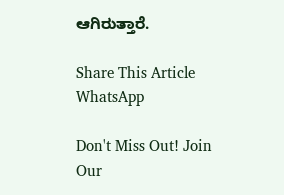ಆಗಿರುತ್ತಾರೆ.

Share This Article
WhatsApp

Don't Miss Out! Join Our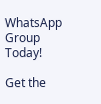WhatsApp Group Today!

Get the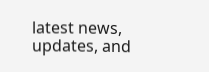latest news, updates, and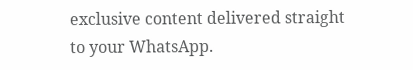exclusive content delivered straight to your WhatsApp.